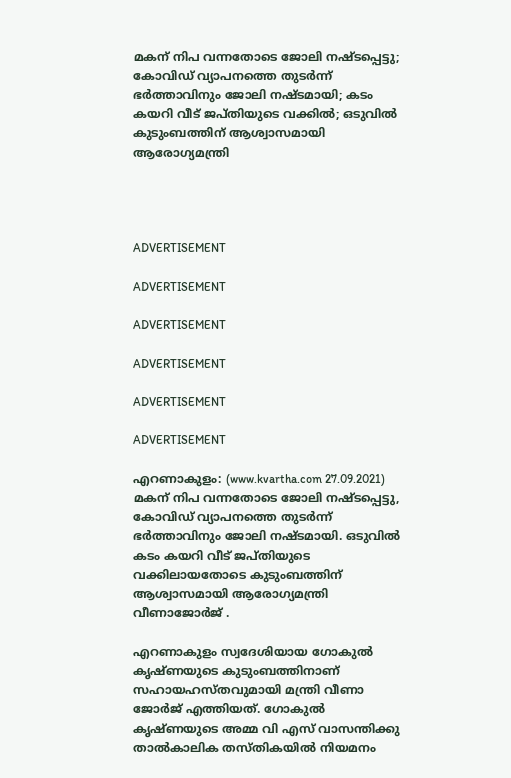മകന് നിപ വന്നതോടെ ജോലി നഷ്ടപ്പെട്ടു; കോവിഡ് വ്യാപനത്തെ തുടര്‍ന്ന് ഭര്‍ത്താവിനും ജോലി നഷ്ടമായി; കടം കയറി വീട് ജപ്തിയുടെ വക്കില്‍; ഒടുവില്‍ കുടുംബത്തിന് ആശ്വാസമായി ആരോഗ്യമന്ത്രി




ADVERTISEMENT

ADVERTISEMENT

ADVERTISEMENT

ADVERTISEMENT

ADVERTISEMENT

ADVERTISEMENT

എറണാകുളം: (www.kvartha.com 27.09.2021) മകന് നിപ വന്നതോടെ ജോലി നഷ്ടപ്പെട്ടു, കോവിഡ് വ്യാപനത്തെ തുടര്‍ന്ന് ഭര്‍ത്താവിനും ജോലി നഷ്ടമായി. ഒടുവില്‍ കടം കയറി വീട് ജപ്തിയുടെ വക്കിലായതോടെ കുടുംബത്തിന് ആശ്വാസമായി ആരോഗ്യമന്ത്രി വീണാജോര്‍ജ് .

എറണാകുളം സ്വദേശിയായ ഗോകുല്‍ കൃഷ്ണയുടെ കുടുംബത്തിനാണ് സഹായഹസ്തവുമായി മന്ത്രി വീണാ ജോര്‍ജ് എത്തിയത്. ഗോകുല്‍ കൃഷ്ണയുടെ അമ്മ വി എസ് വാസന്തിക്കു താല്‍കാലിക തസ്തികയില്‍ നിയമനം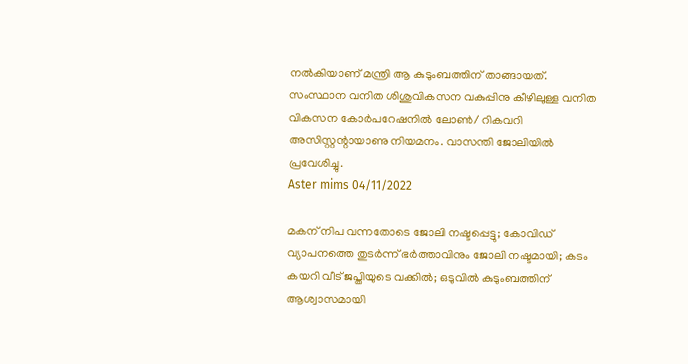നല്‍കിയാണ് മന്ത്രി ആ കുടുംബത്തിന് താങ്ങായത്. സംസ്ഥാന വനിത ശിശുവികസന വകുപ്പിനു കീഴിലുള്ള വനിത വികസന കോര്‍പറേഷനില്‍ ലോണ്‍/ റികവറി അസിസ്റ്റന്റായാണു നിയമനം. വാസന്തി ജോലിയില്‍ പ്രവേശിച്ചു.
Aster mims 04/11/2022

മകന് നിപ വന്നതോടെ ജോലി നഷ്ടപ്പെട്ടു; കോവിഡ് വ്യാപനത്തെ തുടര്‍ന്ന് ഭര്‍ത്താവിനും ജോലി നഷ്ടമായി; കടം കയറി വീട് ജപ്തിയുടെ വക്കില്‍; ഒടുവില്‍ കുടുംബത്തിന് ആശ്വാസമായി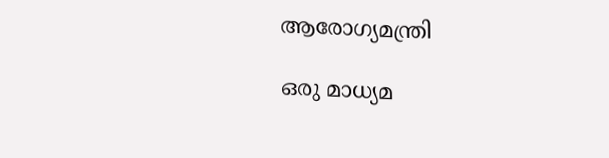ആരോഗ്യമന്ത്രി

ഒരു മാധ്യമ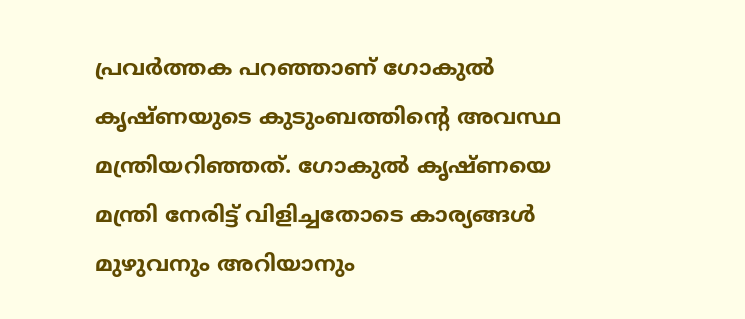പ്രവര്‍ത്തക പറഞ്ഞാണ് ഗോകുല്‍ കൃഷ്ണയുടെ കുടുംബത്തിന്റെ അവസ്ഥ മന്ത്രിയറിഞ്ഞത്. ഗോകുല്‍ കൃഷ്ണയെ മന്ത്രി നേരിട്ട് വിളിച്ചതോടെ കാര്യങ്ങള്‍ മുഴുവനും അറിയാനും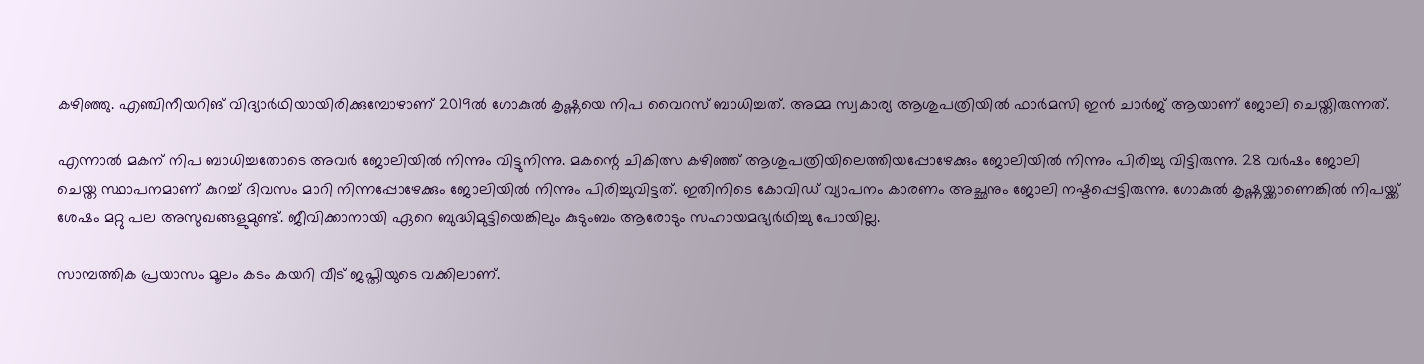കഴിഞ്ഞു. എഞ്ചിനീയറിങ് വിദ്യാര്‍ഥിയായിരിക്കുമ്പോഴാണ് 2019ല്‍ ഗോകുല്‍ കൃഷ്ണയെ നിപ വൈറസ് ബാധിച്ചത്. അമ്മ സ്വകാര്യ ആശുപത്രിയില്‍ ഫാര്‍മസി ഇന്‍ ചാര്‍ജ് ആയാണ് ജോലി ചെയ്തിരുന്നത്.

എന്നാല്‍ മകന് നിപ ബാധിച്ചതോടെ അവര്‍ ജോലിയില്‍ നിന്നും വിട്ടുനിന്നു. മകന്റെ ചികിത്സ കഴിഞ്ഞ് ആശുപത്രിയിലെത്തിയപ്പോഴേക്കും ജോലിയില്‍ നിന്നും പിരിച്ചു വിട്ടിരുന്നു. 28 വര്‍ഷം ജോലി ചെയ്ത സ്ഥാപനമാണ് കുറച്ച് ദിവസം മാറി നിന്നപ്പോഴേക്കും ജോലിയില്‍ നിന്നും പിരിച്ചുവിട്ടത്. ഇതിനിടെ കോവിഡ് വ്യാപനം കാരണം അച്ഛനും ജോലി നഷ്ടപ്പെട്ടിരുന്നു. ഗോകുല്‍ കൃഷ്ണയ്ക്കാണെങ്കില്‍ നിപയ്ക്ക് ശേഷം മറ്റു പല അസുഖങ്ങളുമുണ്ട്. ജീവിക്കാനായി ഏറെ ബുദ്ധിമുട്ടിയെങ്കിലും കുടുംബം ആരോടും സഹായമഭ്യര്‍ഥിച്ചു പോയില്ല.

സാമ്പത്തിക പ്രയാസം മൂലം കടം കയറി വീട് ജപ്തിയുടെ വക്കിലാണ്.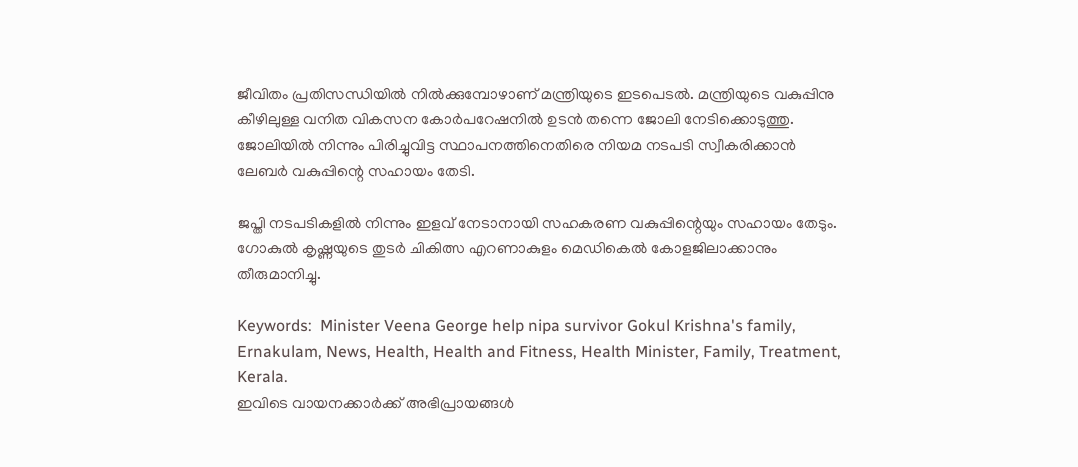ജീവിതം പ്രതിസന്ധിയില്‍ നില്‍ക്കുമ്പോഴാണ് മന്ത്രിയുടെ ഇടപെടല്‍. മന്ത്രിയുടെ വകുപ്പിനു കീഴിലുള്ള വനിത വികസന കോര്‍പറേഷനില്‍ ഉടന്‍ തന്നെ ജോലി നേടിക്കൊടുത്തു. ജോലിയില്‍ നിന്നും പിരിച്ചുവിട്ട സ്ഥാപനത്തിനെതിരെ നിയമ നടപടി സ്വീകരിക്കാന്‍ ലേബര്‍ വകുപ്പിന്റെ സഹായം തേടി.

ജപ്തി നടപടികളില്‍ നിന്നും ഇളവ് നേടാനായി സഹകരണ വകുപ്പിന്റെയും സഹായം തേടും. ഗോകുല്‍ കൃഷ്ണയുടെ തുടര്‍ ചികിത്സ എറണാകുളം മെഡികെല്‍ കോളജിലാക്കാനും തീരുമാനിച്ചു.

Keywords:  Minister Veena George help nipa survivor Gokul Krishna's family, Ernakulam, News, Health, Health and Fitness, Health Minister, Family, Treatment, Kerala.
ഇവിടെ വായനക്കാർക്ക് അഭിപ്രായങ്ങൾ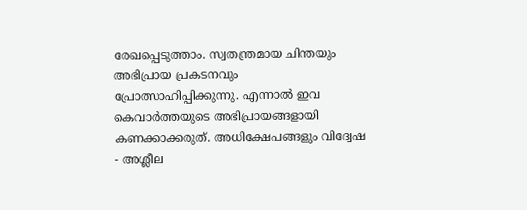രേഖപ്പെടുത്താം. സ്വതന്ത്രമായ ചിന്തയും അഭിപ്രായ പ്രകടനവും പ്രോത്സാഹിപ്പിക്കുന്നു. എന്നാൽ ഇവ കെവാർത്തയുടെ അഭിപ്രായങ്ങളായി കണക്കാക്കരുത്. അധിക്ഷേപങ്ങളും വിദ്വേഷ - അശ്ലീല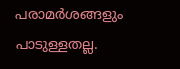പരാമർശങ്ങളും പാടുള്ളതല്ല.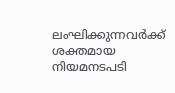ലംഘിക്കുന്നവർക്ക് ശക്തമായ നിയമനടപടി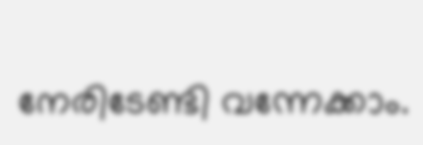നേരിടേണ്ടി വന്നേക്കാം.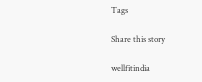Tags

Share this story

wellfitindia